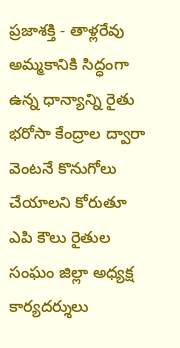ప్రజాశక్తి - తాళ్లరేవు అమ్మకానికి సిద్ధంగా ఉన్న ధాన్యాన్ని రైతు భరోసా కేంద్రాల ద్వారా వెంటనే కొనుగోలు చేయాలని కోరుతూ ఎపి కౌలు రైతుల సంఘం జిల్లా అధ్యక్ష కార్యదర్శులు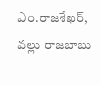ఎం.రాజశేఖర్, వల్లు రాజబాబు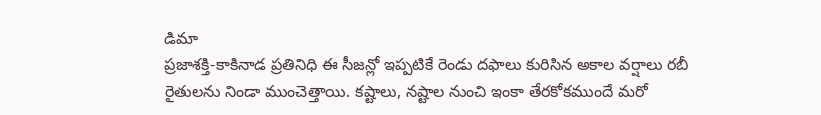డిమా
ప్రజాశక్తి-కాకినాడ ప్రతినిధి ఈ సీజన్లో ఇప్పటికే రెండు దఫాలు కురిసిన అకాల వర్షాలు రబీ రైతులను నిండా ముంచెత్తాయి. కష్టాలు, నష్టాల నుంచి ఇంకా తేరకోకముందే మరో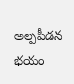అల్పపీడన భయం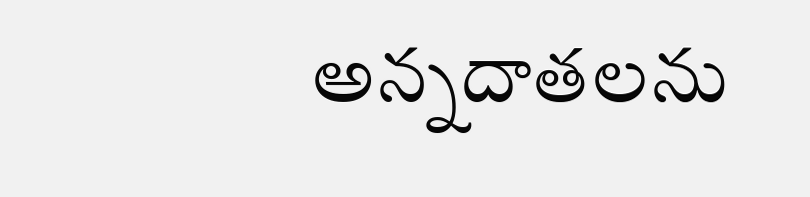అన్నదాతలను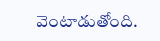వెంటాడుతోంది.